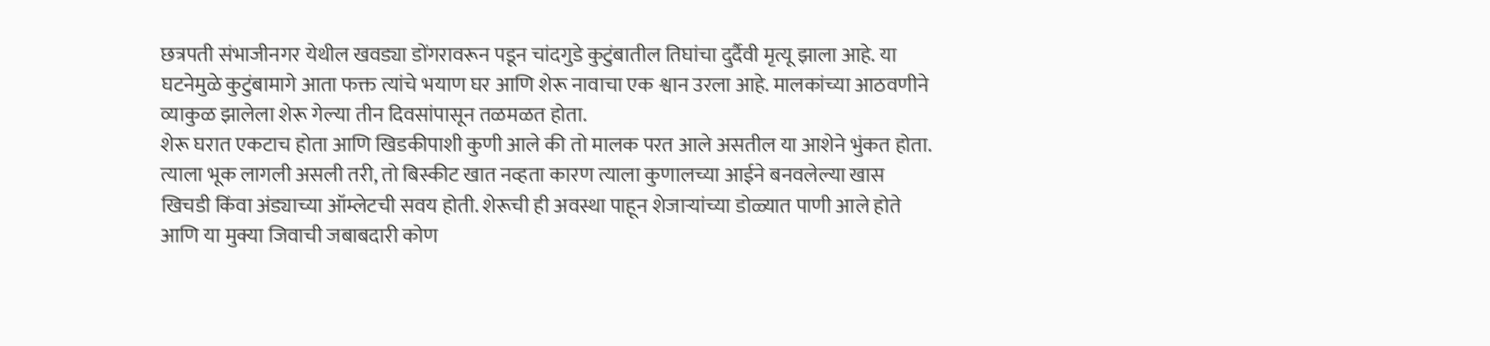छत्रपती संभाजीनगर येथील खवड्या डोंगरावरून पडून चांदगुडे कुटुंबातील तिघांचा दुर्दैवी मृत्यू झाला आहे. या घटनेमुळे कुटुंबामागे आता फक्त त्यांचे भयाण घर आणि शेरू नावाचा एक श्वान उरला आहे. मालकांच्या आठवणीने व्याकुळ झालेला शेरू गेल्या तीन दिवसांपासून तळमळत होता.
शेरू घरात एकटाच होता आणि खिडकीपाशी कुणी आले की तो मालक परत आले असतील या आशेने भुंकत होता. त्याला भूक लागली असली तरी, तो बिस्कीट खात नव्हता कारण त्याला कुणालच्या आईने बनवलेल्या खास खिचडी किंवा अंड्याच्या ऑम्लेटची सवय होती. शेरूची ही अवस्था पाहून शेजाऱ्यांच्या डोळ्यात पाणी आले होते आणि या मुक्या जिवाची जबाबदारी कोण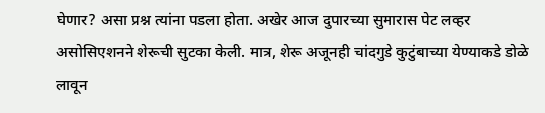घेणार? असा प्रश्न त्यांना पडला होता. अखेर आज दुपारच्या सुमारास पेट लव्हर असोसिएशनने शेरूची सुटका केली. मात्र, शेरू अजूनही चांदगुडे कुटुंबाच्या येण्याकडे डोळे लावून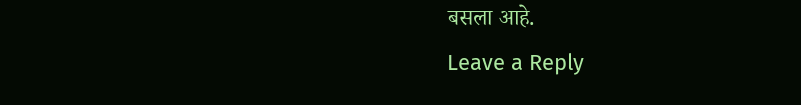बसला आहे.
Leave a Reply